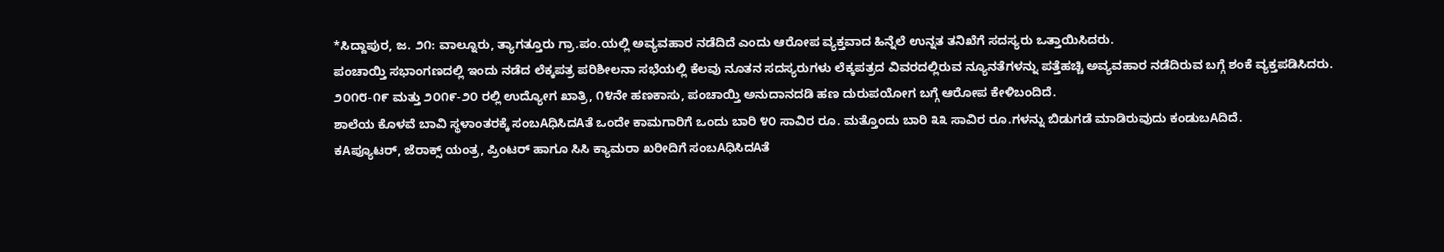*ಸಿದ್ದಾಪುರ, ಜ. ೨೧: ವಾಲ್ನೂರು, ತ್ಯಾಗತ್ತೂರು ಗ್ರಾ.ಪಂ.ಯಲ್ಲಿ ಅವ್ಯವಹಾರ ನಡೆದಿದೆ ಎಂದು ಆರೋಪ ವ್ಯಕ್ತವಾದ ಹಿನ್ನೆಲೆ ಉನ್ನತ ತನಿಖೆಗೆ ಸದಸ್ಯರು ಒತ್ತಾಯಿಸಿದರು.
ಪಂಚಾಯ್ತಿ ಸಭಾಂಗಣದಲ್ಲಿ ಇಂದು ನಡೆದ ಲೆಕ್ಕಪತ್ರ ಪರಿಶೀಲನಾ ಸಭೆಯಲ್ಲಿ ಕೆಲವು ನೂತನ ಸದಸ್ಯರುಗಳು ಲೆಕ್ಕಪತ್ರದ ವಿವರದಲ್ಲಿರುವ ನ್ಯೂನತೆಗಳನ್ನು ಪತ್ತೆಹಚ್ಚಿ ಅವ್ಯವಹಾರ ನಡೆದಿರುವ ಬಗ್ಗೆ ಶಂಕೆ ವ್ಯಕ್ತಪಡಿಸಿದರು. ೨೦೧೮-೧೯ ಮತ್ತು ೨೦೧೯-೨೦ ರಲ್ಲಿ ಉದ್ಯೋಗ ಖಾತ್ರಿ, ೧೪ನೇ ಹಣಕಾಸು, ಪಂಚಾಯ್ತಿ ಅನುದಾನದಡಿ ಹಣ ದುರುಪಯೋಗ ಬಗ್ಗೆ ಆರೋಪ ಕೇಳಿಬಂದಿದೆ.
ಶಾಲೆಯ ಕೊಳವೆ ಬಾವಿ ಸ್ಥಳಾಂತರಕ್ಕೆ ಸಂಬAಧಿಸಿದAತೆ ಒಂದೇ ಕಾಮಗಾರಿಗೆ ಒಂದು ಬಾರಿ ೪೦ ಸಾವಿರ ರೂ. ಮತ್ತೊಂದು ಬಾರಿ ೩೩ ಸಾವಿರ ರೂ.ಗಳನ್ನು ಬಿಡುಗಡೆ ಮಾಡಿರುವುದು ಕಂಡುಬAದಿದೆ.
ಕAಪ್ಯೂಟರ್, ಜೆರಾಕ್ಸ್ ಯಂತ್ರ, ಪ್ರಿಂಟರ್ ಹಾಗೂ ಸಿಸಿ ಕ್ಯಾಮರಾ ಖರೀದಿಗೆ ಸಂಬAಧಿಸಿದAತೆ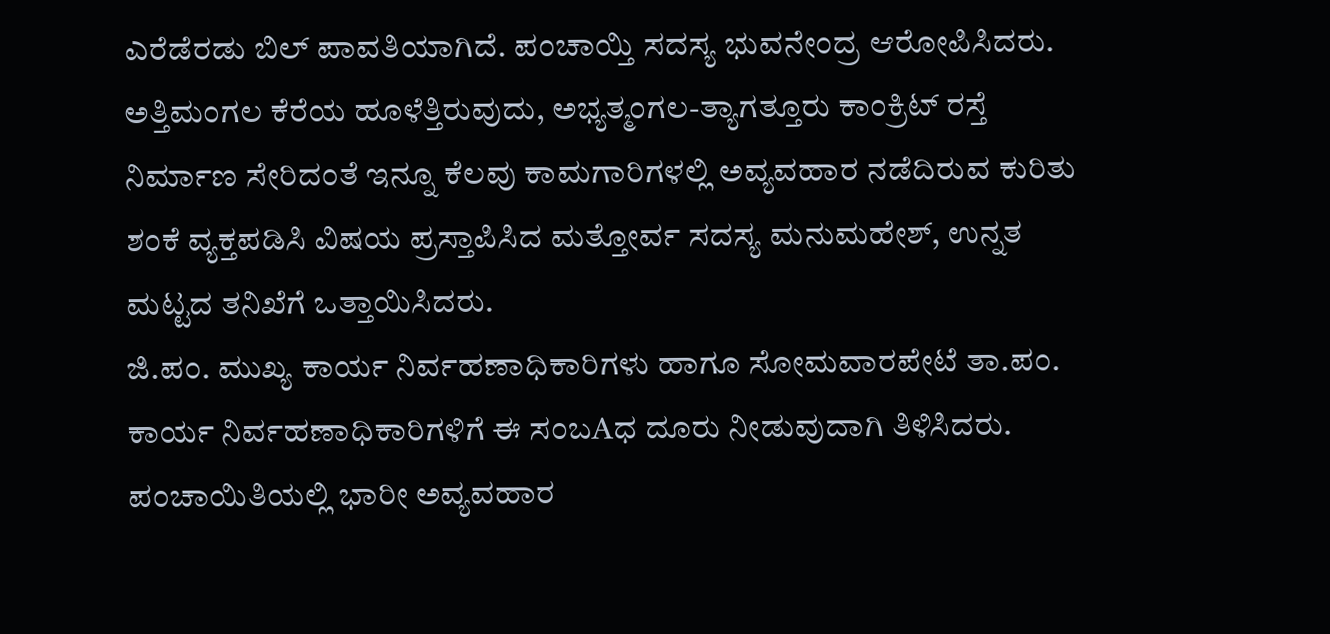ಎರೆಡೆರಡು ಬಿಲ್ ಪಾವತಿಯಾಗಿದೆ. ಪಂಚಾಯ್ತಿ ಸದಸ್ಯ ಭುವನೇಂದ್ರ ಆರೋಪಿಸಿದರು. ಅತ್ತಿಮಂಗಲ ಕೆರೆಯ ಹೂಳೆತ್ತಿರುವುದು, ಅಭ್ಯತ್ಮಂಗಲ-ತ್ಯಾಗತ್ತೂರು ಕಾಂಕ್ರಿಟ್ ರಸ್ತೆ ನಿರ್ಮಾಣ ಸೇರಿದಂತೆ ಇನ್ನೂ ಕೆಲವು ಕಾಮಗಾರಿಗಳಲ್ಲಿ ಅವ್ಯವಹಾರ ನಡೆದಿರುವ ಕುರಿತು ಶಂಕೆ ವ್ಯಕ್ತಪಡಿಸಿ ವಿಷಯ ಪ್ರಸ್ತಾಪಿಸಿದ ಮತ್ತೋರ್ವ ಸದಸ್ಯ ಮನುಮಹೇಶ್, ಉನ್ನತ ಮಟ್ಟದ ತನಿಖೆಗೆ ಒತ್ತಾಯಿಸಿದರು.
ಜಿ.ಪಂ. ಮುಖ್ಯ ಕಾರ್ಯ ನಿರ್ವಹಣಾಧಿಕಾರಿಗಳು ಹಾಗೂ ಸೋಮವಾರಪೇಟೆ ತಾ.ಪಂ. ಕಾರ್ಯ ನಿರ್ವಹಣಾಧಿಕಾರಿಗಳಿಗೆ ಈ ಸಂಬAಧ ದೂರು ನೀಡುವುದಾಗಿ ತಿಳಿಸಿದರು. ಪಂಚಾಯಿತಿಯಲ್ಲಿ ಭಾರೀ ಅವ್ಯವಹಾರ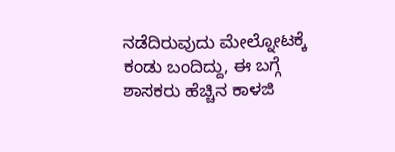ನಡೆದಿರುವುದು ಮೇಲ್ನೋಟಕ್ಕೆ ಕಂಡು ಬಂದಿದ್ದು, ಈ ಬಗ್ಗೆ ಶಾಸಕರು ಹೆಚ್ಚಿನ ಕಾಳಜಿ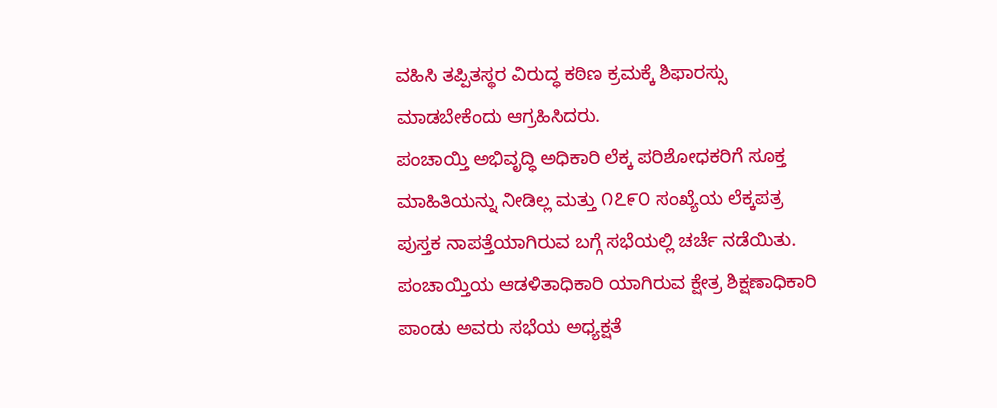ವಹಿಸಿ ತಪ್ಪಿತಸ್ಥರ ವಿರುದ್ಧ ಕಠಿಣ ಕ್ರಮಕ್ಕೆ ಶಿಫಾರಸ್ಸು ಮಾಡಬೇಕೆಂದು ಆಗ್ರಹಿಸಿದರು.
ಪಂಚಾಯ್ತಿ ಅಭಿವೃದ್ಧಿ ಅಧಿಕಾರಿ ಲೆಕ್ಕ ಪರಿಶೋಧಕರಿಗೆ ಸೂಕ್ತ ಮಾಹಿತಿಯನ್ನು ನೀಡಿಲ್ಲ ಮತ್ತು ೧೭೯೦ ಸಂಖ್ಯೆಯ ಲೆಕ್ಕಪತ್ರ ಪುಸ್ತಕ ನಾಪತ್ತೆಯಾಗಿರುವ ಬಗ್ಗೆ ಸಭೆಯಲ್ಲಿ ಚರ್ಚೆ ನಡೆಯಿತು. ಪಂಚಾಯ್ತಿಯ ಆಡಳಿತಾಧಿಕಾರಿ ಯಾಗಿರುವ ಕ್ಷೇತ್ರ ಶಿಕ್ಷಣಾಧಿಕಾರಿ ಪಾಂಡು ಅವರು ಸಭೆಯ ಅಧ್ಯಕ್ಷತೆ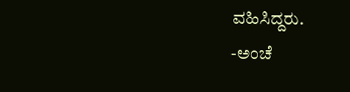ವಹಿಸಿದ್ದರು.
-ಅಂಚೆ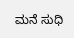ಮನೆ ಸುಧಿ